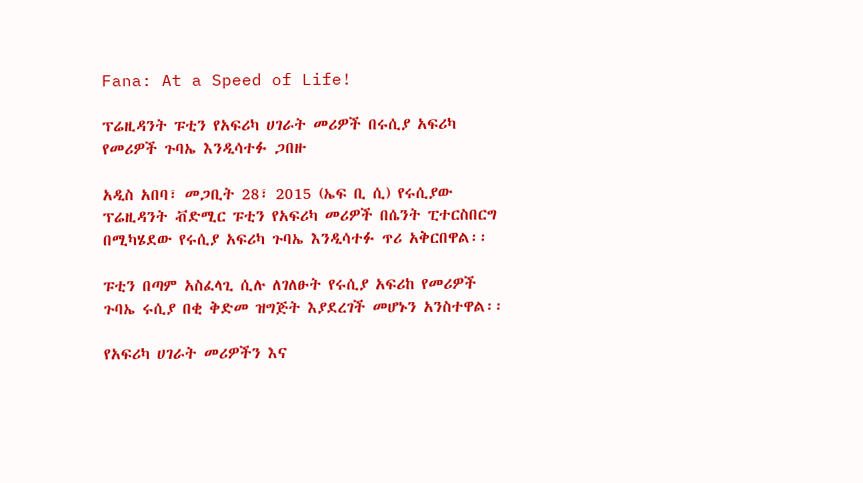Fana: At a Speed of Life!

ፕሬዚዳንት ፑቲን የአፍሪካ ሀገራት መሪዎች በሩሲያ አፍሪካ የመሪዎች ጉባኤ እንዲሳተፉ ጋበዙ

አዲስ አበባ፣ መጋቢት 28፣ 2015 (ኤፍ ቢ ሲ) የሩሲያው ፕሬዚዳንት ቭድሚር ፑቲን የአፍሪካ መሪዎች በሴንት ፒተርስበርግ በሚካሄደው የሩሲያ አፍሪካ ጉባኤ እንዲሳተፉ ጥሪ አቅርበዋል፡፡

ፑቲን በጣም አስፈላጊ ሲሉ ለገለፁት የሩሲያ አፍሪከ የመሪዎች ጉባኤ ሩሲያ በቂ ቅድመ ዝግጅት እያደረገች መሆኑን አንስተዋል፡፡

የአፍሪካ ሀገራት መሪዎችን እና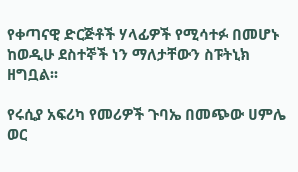የቀጣናዊ ድርጅቶች ሃላፊዎች የሚሳተፉ በመሆኑ ከወዲሁ ደስተኞች ነን ማለታቸውን ስፑትኒክ ዘግቧል፡፡

የሩሲያ አፍሪካ የመሪዎች ጉባኤ በመጭው ሀምሌ ወር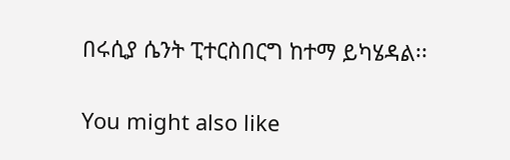በሩሲያ ሴንት ፒተርስበርግ ከተማ ይካሄዳል፡፡

You might also like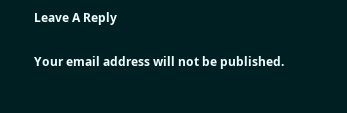Leave A Reply

Your email address will not be published.